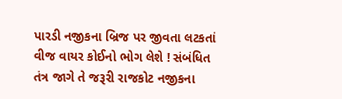પારડી નજીકના બ્રિજ પર જીવતા લટકતાં વીજ વાયર કોઈનો ભોગ લેશે ! સંબંધિત તંત્ર જાગે તે જરૂરી રાજકોટ નજીકના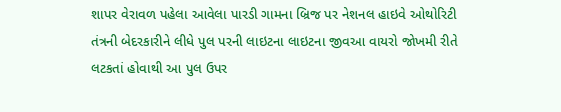શાપર વેરાવળ પહેલા આવેલા પારડી ગામના બ્રિજ પર નેશનલ હાઇવે ઓથોરિટી તંત્રની બેદરકારીને લીધે પુલ પરની લાઇટના લાઇટના જીવઆ વાયરો જોખમી રીતે લટકતાં હોવાથી આ પુલ ઉપર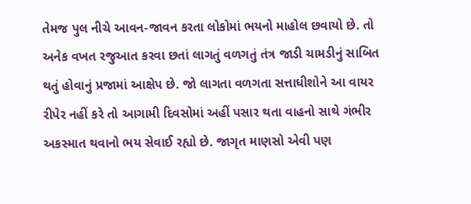તેમજ પુલ નીચે આવન-જાવન કરતા લોકોમાં ભયનો માહોલ છવાયો છે. તો અનેક વખત રજુઆત કરવા છતાં લાગતું વળગતું તંત્ર જાડી ચામડીનું સાબિત થતું હોવાનું પ્રજામાં આક્ષેપ છે. જો લાગતા વળગતા સત્તાધીશોને આ વાયર રીપેર નહીં કરે તો આગામી દિવસોમાં અહીં પસાર થતા વાહનો સાથે ગંભીર અકસ્માત થવાનો ભય સેવાઈ રહ્યો છે. જાગૃત માણસો એવી પણ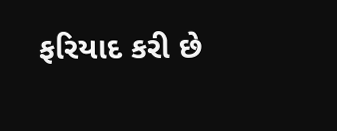ફરિયાદ કરી છે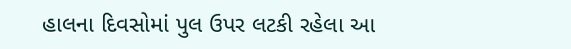હાલના દિવસોમાં પુલ ઉપર લટકી રહેલા આ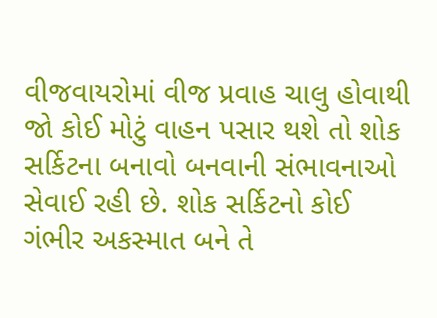વીજવાયરોમાં વીજ પ્રવાહ ચાલુ હોવાથી જો કોઈ મોટું વાહન પસાર થશે તો શોક સર્કિટના બનાવો બનવાની સંભાવનાઓ સેવાઈ રહી છે. શોક સર્કિટનો કોઈ ગંભીર અકસ્માત બને તે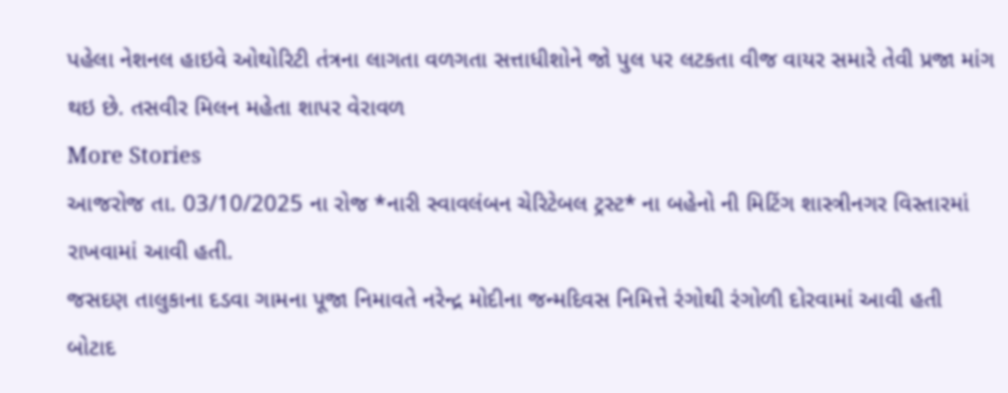પહેલા નેશનલ હાઇવે ઓથોરિટી તંત્રના લાગતા વળગતા સત્તાધીશોને જો પુલ પર લટકતા વીજ વાયર સમારે તેવી પ્રજા માંગ થઇ છે. તસવીર મિલન મહેતા શાપર વેરાવળ
More Stories
આજરોજ તા. 03/10/2025 ના રોજ *નારી સ્વાવલંબન ચેરિટેબલ ટ્રસ્ટ* ના બહેનો ની મિટિંગ શાસ્ત્રીનગર વિસ્તારમાં રાખવામાં આવી હતી.
જસદણ તાલુકાના દડવા ગામના પૂજા નિમાવતે નરેન્દ્ર મોદીના જન્મદિવસ નિમિત્તે રંગોથી રંગોળી દોરવામાં આવી હતી
બોટાદ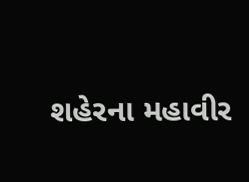શહેરના મહાવીર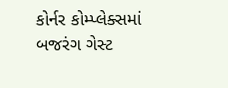કોર્નર કોમ્પ્લેક્સમાં બજરંગ ગેસ્ટ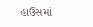હાઉસમાં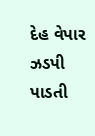દેહ વેપાર ઝડપી પાડતી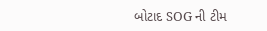બોટાદ SOG ની ટીમ